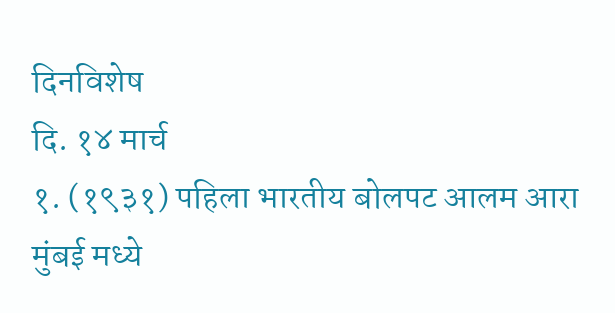दिनविशेष
दि. १४ मार्च
१. (१९३१) पहिला भारतीय बोलपट आलम आरा मुंबई मध्ये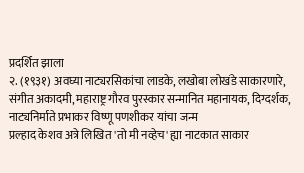प्रदर्शित झाला
२. (१९३१) अवघ्या नाट्यरसिकांचा लाडके, लखोबा लोखंडे साकारणारे, संगीत अकादमी, महाराष्ट्र गौरव पुरस्कार सन्मानित महानायक, दिग्दर्शक, नाट्यनिर्माते प्रभाकर विष्णू पणशीकर यांचा जन्म
प्रल्हाद केशव अत्रे लिखित 'तो मी नव्हेच' ह्या नाटकात साकार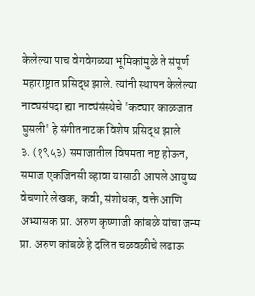केलेल्या पाच वेगवेगळ्या भूमिकांमुळे ते संपूर्ण महाराष्ट्रात प्रसिद्ध झाले. त्यांनी स्थापन केलेल्या नाट्यसंपदा ह्या नाट्यंसंस्थेचे 'कट्यार काळजात घुसली' हे संगीतनाटक विशेष प्रसिद्ध झाले
३. (१९५३) समाजातील विषमता नष्ट होऊन, समाज एकजिनसी व्हावा यासाठी आपले आयुष्य वेचणारे लेखक, कवी, संशोधक, वक्ते आणि अभ्यासक प्रा. अरुण कृष्णाजी कांबळे यांचा जन्म
प्रा. अरुण कांबळे हे दलित चळवळीचे लढाऊ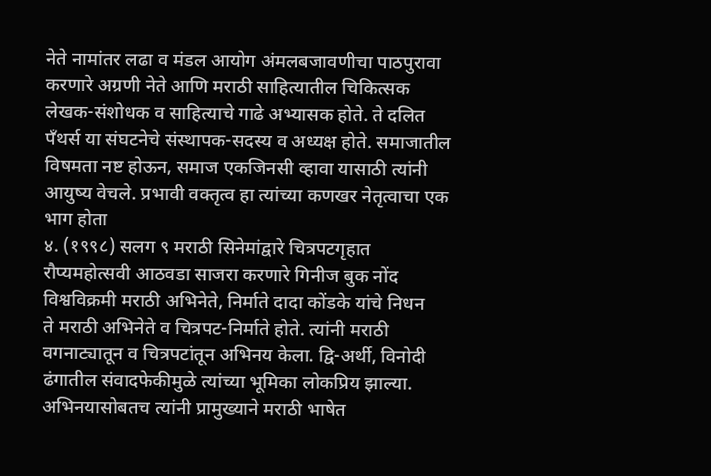नेते नामांतर लढा व मंडल आयोग अंमलबजावणीचा पाठपुरावा करणारे अग्रणी नेते आणि मराठी साहित्यातील चिकित्सक लेखक-संशोधक व साहित्याचे गाढे अभ्यासक होते. ते दलित पॅंथर्स या संघटनेचे संस्थापक-सदस्य व अध्यक्ष होते. समाजातील विषमता नष्ट होऊन, समाज एकजिनसी व्हावा यासाठी त्यांनी आयुष्य वेचले. प्रभावी वक्तृत्व हा त्यांच्या कणखर नेतृत्वाचा एक भाग होता
४. (१९९८) सलग ९ मराठी सिनेमांद्वारे चित्रपटगृहात रौप्यमहोत्सवी आठवडा साजरा करणारे गिनीज बुक नोंद विश्वविक्रमी मराठी अभिनेते, निर्माते दादा कोंडके यांचे निधन
ते मराठी अभिनेते व चित्रपट-निर्माते होते. त्यांनी मराठी वगनाट्यातून व चित्रपटांतून अभिनय केला. द्वि-अर्थी, विनोदी ढंगातील संवादफेकीमुळे त्यांच्या भूमिका लोकप्रिय झाल्या. अभिनयासोबतच त्यांनी प्रामुख्याने मराठी भाषेत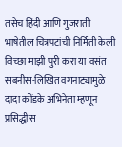तसेच हिंदी आणि गुजराती भाषेतील चित्रपटांची निर्मिती केली
विच्छा माझी पुरी करा या वसंत सबनीस-लिखित वगनाट्यामुळे दादा कोंडके अभिनेता म्हणून प्रसिद्धीस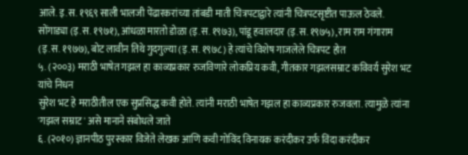आले. इ.स. १९६९ साली भालजी पेंढारकरांच्या तांबडी माती चित्रपटाद्वारे त्यांनी चित्रपटसृष्टीत पाऊल ठेवले. सोंगाड्या (इ.स. १९७१), आंधळा मारतो डोळा (इ.स. १९७३), पांडू हवालदार (इ.स. १९७५), राम राम गंगाराम (इ.स. १९७७), बोट लावीन तिथे गुदगुल्या (इ.स. १९७८) हे त्यांचे विशेष गाजलेले चित्रपट होत
५. (२००३) मराठी भाषेत गझल हा काव्यप्रकार रुजविणारे लोकप्रिय कवी, गीतकार गझलसम्राट कविवर्य सुरेश भट यांचे निधन
सुरेश भट हे मराठीतील एक सुप्रसिद्ध कवी होते. त्यांनी मराठी भाषेत गझल हा काव्यप्रकार रुजवला. त्यामुळे त्यांना 'गझल सम्राट' असे मानाने संबोधले जाते
६. (२०१०) ज्ञानपीठ पुरस्कार विजेते लेखक आणि कवी गोविंद विनायक करंदीकर उर्फ विंदा करंदीकर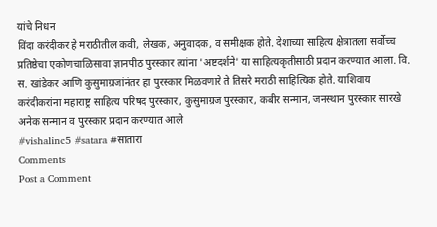यांचे निधन
विंदा करंदीकर हे मराठीतील कवी, लेखक, अनुवादक, व समीक्षक होते. देशाच्या साहित्य क्षेत्रातला सर्वोच्च प्रतिष्ठेचा एकोणचाळिसावा ज्ञानपीठ पुरस्कार त्यांना 'अष्टदर्शने' या साहित्यकृतीसाठी प्रदान करण्यात आला. वि. स. खांडेकर आणि कुसुमाग्रजांनंतर हा पुरस्कार मिळवणारे ते तिसरे मराठी साहित्यिक होते. याशिवाय करंदीकरांना महाराष्ट्र साहित्य परिषद पुरस्कार, कुसुमाग्रज पुरस्कार, कबीर सन्मान, जनस्थान पुरस्कार सारखे अनेक सन्मान व पुरस्कार प्रदान करण्यात आले
#vishalinc5 #satara #सातारा
Comments
Post a Comment